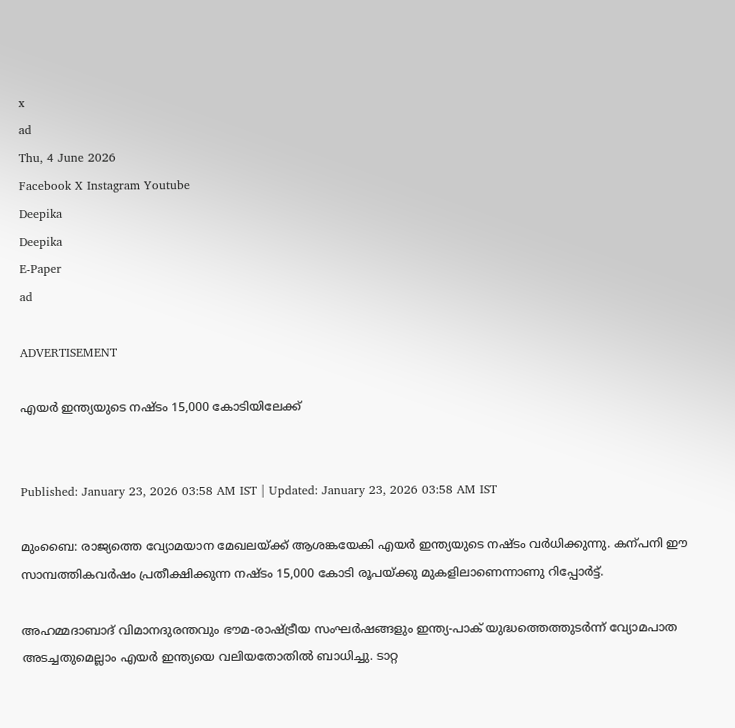x
ad
Thu, 4 June 2026
Facebook X Instagram Youtube
Deepika
Deepika
E-Paper
ad

ADVERTISEMENT

എയർ ഇന്ത്യയുടെ നഷ്‌ടം 15,000 കോടിയിലേക്ക്


Published: January 23, 2026 03:58 AM IST | Updated: January 23, 2026 03:58 AM IST

മുംബൈ: രാജ്യത്തെ വ്യോമയാന മേഖലയ്ക്ക് ആശങ്കയേകി എയർ ഇന്ത്യയുടെ നഷ്‌ടം വർധിക്കുന്നു. കന്പനി ഈ സാമ്പത്തികവര്‍ഷം പ്രതീക്ഷിക്കുന്ന നഷ്‌ടം 15,000 കോടി രൂപയ്ക്കു മുകളിലാണെന്നാണു റിപ്പോര്‍ട്ട്.

അഹമ്മദാബാദ് വിമാനദുരന്തവും ഭൗമ-രാഷ്‌ട്രീയ സംഘർഷങ്ങളും ഇന്ത്യ-പാക് യുദ്ധത്തെത്തുടര്‍ന്ന് വ്യോമപാത അടച്ചതുമെല്ലാം എയര്‍ ഇന്ത്യയെ വലിയതോതില്‍ ബാധിച്ചു. ടാറ്റ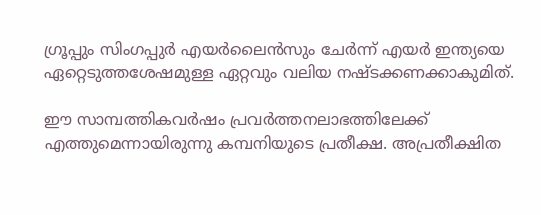ഗ്രൂപ്പും സിംഗപ്പുര്‍ എയര്‍ലൈന്‍സും ചേര്‍ന്ന് എയര്‍ ഇന്ത്യയെ ഏറ്റെടുത്തശേഷമുള്ള ഏറ്റവും വലിയ നഷ്‌ടക്കണക്കാകുമിത്.

ഈ സാമ്പത്തികവര്‍ഷം പ്രവര്‍ത്തനലാഭത്തിലേക്ക് എത്തുമെന്നായിരുന്നു കമ്പനിയുടെ പ്രതീക്ഷ. അപ്രതീക്ഷിത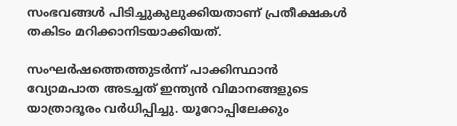സംഭവങ്ങള്‍ പിടിച്ചുകുലുക്കിയതാണ് പ്രതീക്ഷകള്‍ തകിടം മറിക്കാനിടയാക്കിയത്.

സംഘര്‍ഷത്തെത്തുടര്‍ന്ന് പാക്കിസ്ഥാന്‍ വ്യോമപാത അടച്ചത് ഇന്ത്യന്‍ വിമാനങ്ങളുടെ യാത്രാദൂരം വര്‍ധിപ്പിച്ചു. യൂറോപ്പിലേക്കും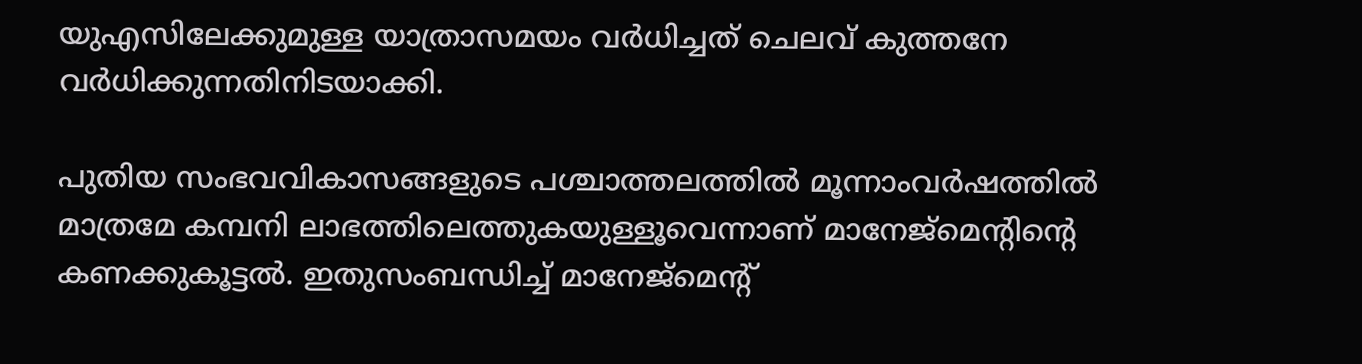യുഎസിലേക്കുമുള്ള യാത്രാസമയം വര്‍ധിച്ചത് ചെലവ് കുത്തനേ വർധിക്കുന്നതിനിടയാക്കി.

പുതിയ സംഭവവികാസങ്ങളുടെ പശ്ചാത്തലത്തില്‍ മൂന്നാംവര്‍ഷത്തില്‍ മാത്രമേ കമ്പനി ലാഭത്തിലെത്തുകയുള്ളൂവെന്നാണ് മാനേജ്‌മെന്‍റിന്‍റെ കണക്കുകൂട്ടല്‍. ഇതുസംബന്ധിച്ച് മാനേജ്‌മെന്‍റ്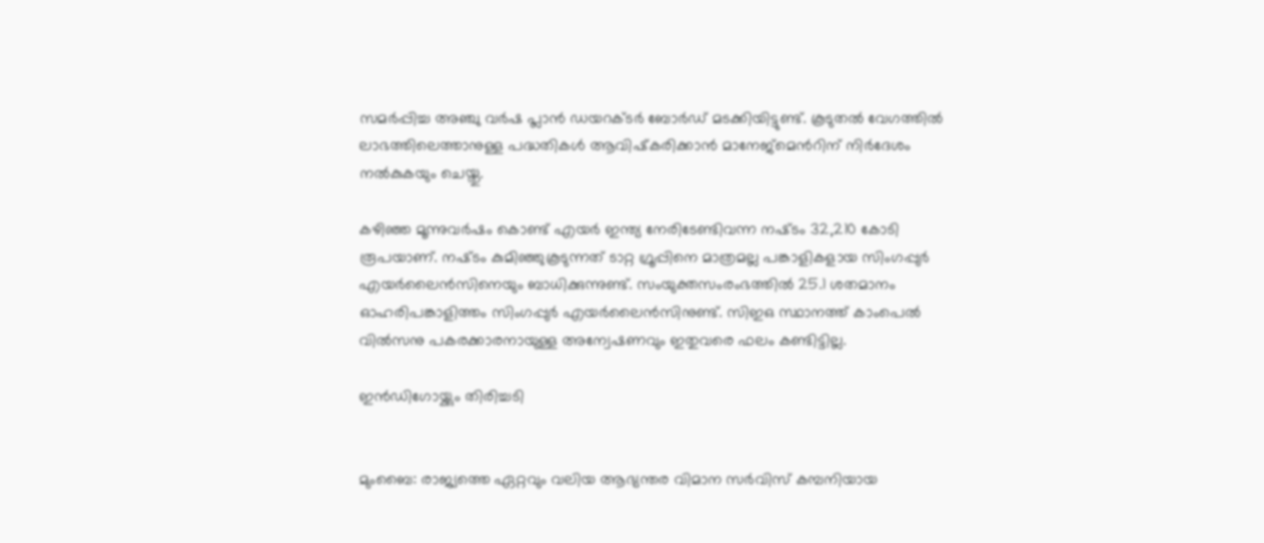സമര്‍പ്പിച്ച അഞ്ചു വര്‍ഷ പ്ലാന്‍ ഡയറക്‌ടര്‍ ബോര്‍ഡ് മടക്കിയിട്ടുണ്ട്. കൂടുതല്‍ വേഗത്തില്‍ ലാഭത്തിലെത്താനുള്ള പദ്ധതികള്‍ ആവിഷ്‌കരിക്കാന്‍ മാനേജ്‌മെന്‍റിന് നിര്‍ദേശം നൽകുകയും ചെയ്തു.

കഴിഞ്ഞ മൂന്നുവര്‍ഷം കൊണ്ട് എയര്‍ ഇന്ത്യ നേരിടേണ്ടിവന്ന നഷ്‌ടം 32,210 കോടി രൂപയാണ്. നഷ്‌ടം കുമിഞ്ഞുകൂടുന്നത് ടാറ്റ ഗ്രൂപ്പിനെ മാത്രമല്ല പങ്കാളികളായ സിംഗപ്പുര്‍ എയര്‍ലൈന്‍സിനെയും ബാധിക്കുന്നുണ്ട്. സംയുക്തസംരംഭത്തില്‍ 25.1 ശതമാനം ഓഹരിപങ്കാളിത്തം സിംഗപ്പുര്‍ എയര്‍ലൈന്‍സിനുണ്ട്. സിഇഒ സ്ഥാനത്ത് കാംപെല്‍ വില്‍സനു പകരക്കാരനായുള്ള അന്വേഷണവും ഇതുവരെ ഫലം കണ്ടിട്ടില്ല.

ഇൻഡിഗോയ്ക്കും തിരിച്ചടി


മുംബൈ: രാജ്യത്തെ ഏറ്റവും വലിയ ആഭ്യന്തര വിമാന സർവിസ് കമ്പനിയായ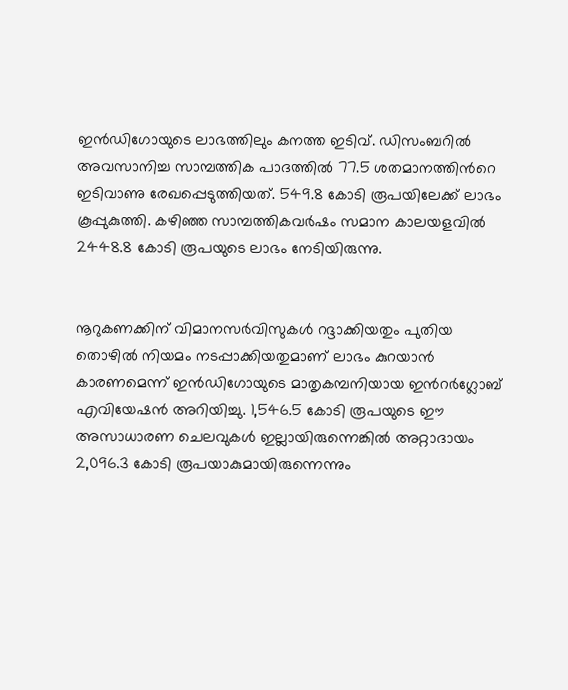ഇൻഡിഗോയുടെ ലാഭത്തിലും കനത്ത ഇടിവ്. ഡിസംബറിൽ അവസാനിച്ച സാമ്പത്തിക പാദത്തിൽ 77.5 ശതമാനത്തിന്‍റെ ഇടിവാണു രേഖപ്പെടുത്തിയത്. 549.8 കോടി രൂപയിലേക്ക് ലാഭം കൂപ്പുകുത്തി. കഴിഞ്ഞ സാമ്പത്തികവർഷം സമാന കാലയളവിൽ 2448.8 കോടി രൂപയുടെ ലാഭം നേടിയിരുന്നു.


നൂറുകണക്കിന് വിമാനസർവിസുകൾ റദ്ദാക്കിയതും പുതിയ തൊഴിൽ നിയമം നടപ്പാക്കിയതുമാണ് ലാഭം കുറയാൻ കാരണമെന്ന് ഇൻഡിഗോയുടെ മാതൃകമ്പനിയായ ഇന്‍റർഗ്ലോബ് എവിയേഷൻ അറിയിച്ചു. 1,546.5 കോടി രൂപയുടെ ഈ അസാധാരണ ചെലവുകൾ ഇല്ലായിരുന്നെങ്കിൽ അറ്റാദായം 2,096.3 കോടി രൂപയാകുമായിരുന്നെന്നും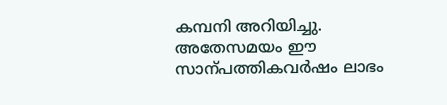കമ്പനി അറിയിച്ചു. അതേസമയം ഈ സാന്പത്തികവർഷം ലാഭം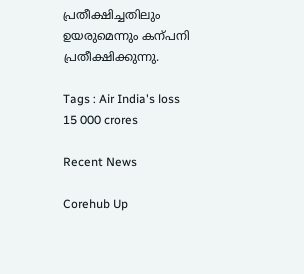പ്രതീക്ഷിച്ചതിലും ഉയരുമെന്നും കന്പനി പ്രതീക്ഷിക്കുന്നു.

Tags : Air India's loss 15 000 crores

Recent News

Corehub Up